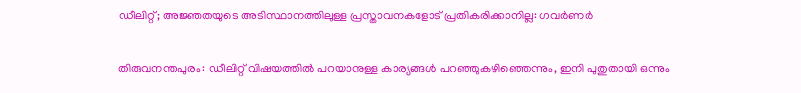ഡീലിറ്റ്; അജ്ഞതയുടെ അടിസ്ഥാനത്തിലുള്ള പ്രസ്താവനകളോട് പ്രതികരിക്കാനില്ല: ഗവര്‍ണര്‍

തിരുവനന്തപുരം: ഡീലിറ്റ് വിഷയത്തില്‍ പറയാനുള്ള കാര്യങ്ങള്‍ പറഞ്ഞുകഴിഞ്ഞെന്നും, ഇനി പുതുതായി ഒന്നും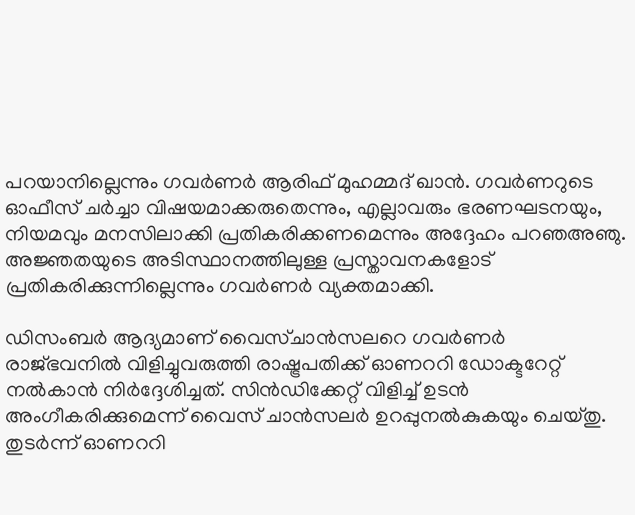പറയാനില്ലെന്നും ഗവര്‍ണര്‍ ആരിഫ് മുഹമ്മദ് ഖാന്‍. ഗവര്‍ണറുടെ ഓഫീസ് ചര്‍ച്ചാ വിഷയമാക്കരുതെന്നും, എല്ലാവരും ഭരണഘടനയും, നിയമവും മനസിലാക്കി പ്രതികരിക്കണമെന്നും അദ്ദേഹം പറഞഅഞു. അജ്ഞതയുടെ അടിസ്ഥാനത്തിലുള്ള പ്രസ്താവനകളോട് പ്രതികരിക്കുന്നില്ലെന്നും ഗവര്‍ണര്‍ വ്യക്തമാക്കി.

ഡിസംബര്‍ ആദ്യമാണ് വൈസ്ചാന്‍സലറെ ഗവര്‍ണര്‍ രാജ്ഭവനില്‍ വിളിച്ചുവരുത്തി രാഷ്ട്രപതിക്ക് ഓണററി ഡോക്ടറേറ്റ് നല്‍കാന്‍ നിര്‍ദ്ദേശിച്ചത്. സിന്‍ഡിക്കേറ്റ് വിളിച്ച് ഉടന്‍ അംഗീകരിക്കുമെന്ന് വൈസ് ചാന്‍സലര്‍ ഉറപ്പുനല്‍കുകയും ചെയ്തു. തുടര്‍ന്ന് ഓണററി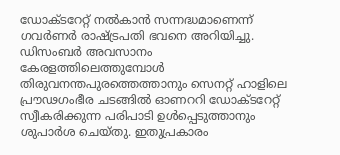ഡോക്ടറേറ്റ് നല്‍കാന്‍ സന്നദ്ധമാണെന്ന് ഗവര്‍ണര്‍ രാഷ്ട്രപതി ഭവനെ അറിയിച്ചു. ഡിസംബര്‍ അവസാനം കേരളത്തിലെത്തുമ്പോള്‍ തിരുവനന്തപുരത്തെത്താനും സെനറ്റ് ഹാളിലെ പ്രൗഢഗംഭീര ചടങ്ങില്‍ ഓണററി ഡോക്ടറേറ്റ് സ്വീകരിക്കുന്ന പരിപാടി ഉള്‍പ്പെടുത്താനും ശുപാര്‍ശ ചെയ്തു. ഇതുപ്രകാരം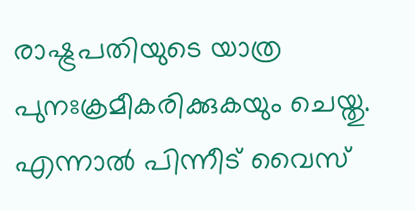രാഷ്ട്രപതിയുടെ യാത്ര പുനഃക്രമീകരിക്കുകയും ചെയ്തു. എന്നാല്‍ പിന്നീട് വൈസ്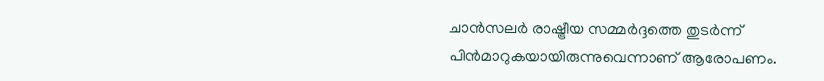ചാന്‍സലര്‍ രാഷ്ട്രീയ സമ്മര്‍ദ്ദത്തെ തുടര്‍ന്ന് പിന്‍മാറുകയായിരുന്നുവെന്നാണ് ആരോപണം.